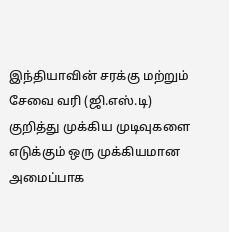இந்தியாவின் சரக்கு மற்றும் சேவை வரி (ஜி.எஸ்.டி) குறித்து முக்கிய முடிவுகளை எடுக்கும் ஒரு முக்கியமான அமைப்பாக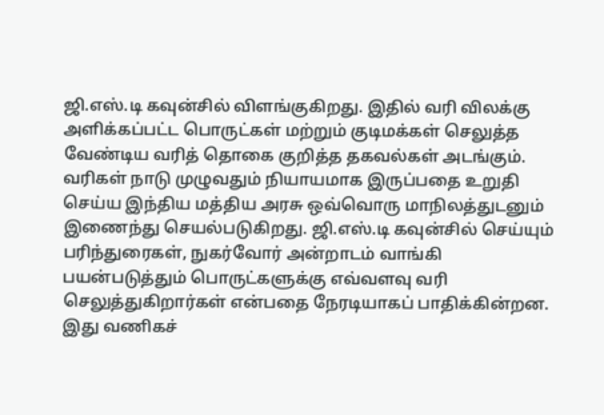ஜி.எஸ்.டி கவுன்சில் விளங்குகிறது. இதில் வரி விலக்கு அளிக்கப்பட்ட பொருட்கள் மற்றும் குடிமக்கள் செலுத்த வேண்டிய வரித் தொகை குறித்த தகவல்கள் அடங்கும்.
வரிகள் நாடு முழுவதும் நியாயமாக இருப்பதை உறுதி செய்ய இந்திய மத்திய அரசு ஒவ்வொரு மாநிலத்துடனும் இணைந்து செயல்படுகிறது. ஜி.எஸ்.டி கவுன்சில் செய்யும் பரிந்துரைகள், நுகர்வோர் அன்றாடம் வாங்கி பயன்படுத்தும் பொருட்களுக்கு எவ்வளவு வரி செலுத்துகிறார்கள் என்பதை நேரடியாகப் பாதிக்கின்றன. இது வணிகச்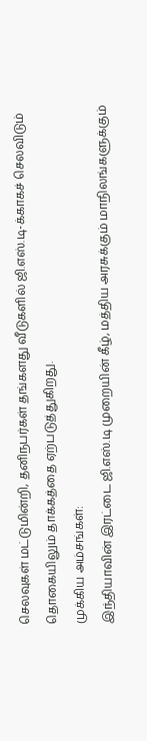செலவுகள் மட்டுமின்றி, தனிநபர்கள் தங்களது வீடுகளில் ஜி.எஸ்.டி-க்காகச் செலவிடும் தொகையிலும் தாக்கத்தை ஏற்படுத்துகிறது.
முக்கிய அம்சங்கள்:
இந்தியாவின் இரட்டை ஜி.எஸ்.டி முறையின் கீழ், மத்திய அரசுக்கும் மாநிலங்களுக்கும்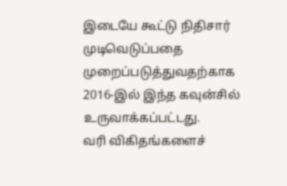இடையே கூட்டு நிதிசார் முடிவெடுப்பதை முறைப்படுத்துவதற்காக 2016-இல் இந்த கவுன்சில் உருவாக்கப்பட்டது.
வரி விகிதங்களைச்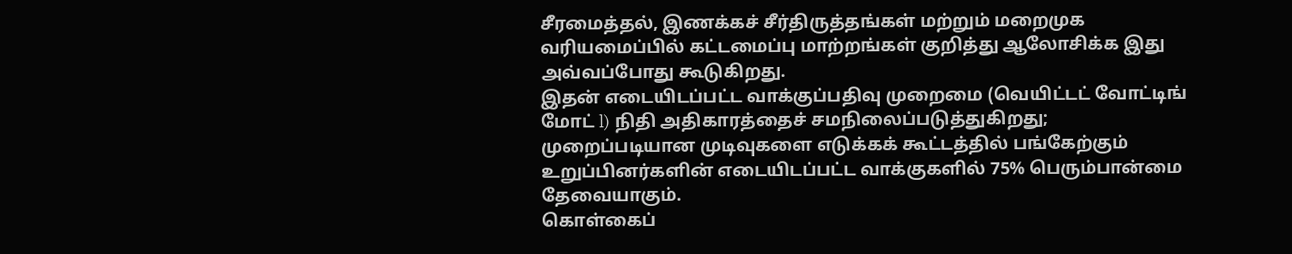சீரமைத்தல், இணக்கச் சீர்திருத்தங்கள் மற்றும் மறைமுக வரியமைப்பில் கட்டமைப்பு மாற்றங்கள் குறித்து ஆலோசிக்க இது அவ்வப்போது கூடுகிறது.
இதன் எடையிடப்பட்ட வாக்குப்பதிவு முறைமை (வெயிட்டட் வோட்டிங் மோட் l) நிதி அதிகாரத்தைச் சமநிலைப்படுத்துகிறது; முறைப்படியான முடிவுகளை எடுக்கக் கூட்டத்தில் பங்கேற்கும் உறுப்பினர்களின் எடையிடப்பட்ட வாக்குகளில் 75% பெரும்பான்மை தேவையாகும்.
கொள்கைப்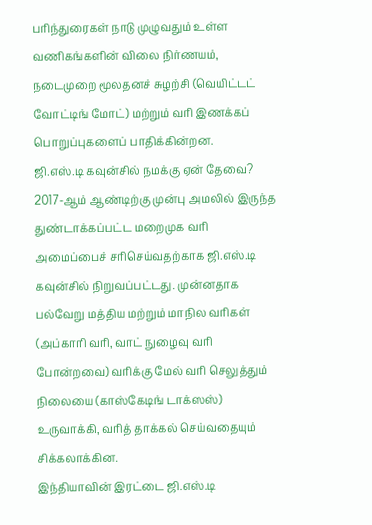பரிந்துரைகள் நாடு முழுவதும் உள்ள வணிகங்களின் விலை நிர்ணயம், நடைமுறை மூலதனச் சுழற்சி (வெயிட்டட் வோட்டிங் மோட்) மற்றும் வரி இணக்கப் பொறுப்புகளைப் பாதிக்கின்றன.
ஜி.எஸ்.டி கவுன்சில் நமக்கு ஏன் தேவை?
2017-ஆம் ஆண்டிற்கு முன்பு அமலில் இருந்த துண்டாக்கப்பட்ட மறைமுக வரி அமைப்பைச் சரிசெய்வதற்காக ஜி.எஸ்.டி கவுன்சில் நிறுவப்பட்டது. முன்னதாக பல்வேறு மத்திய மற்றும் மாநில வரிகள் (அப்காரி வரி, வாட் நுழைவு வரி போன்றவை) வரிக்கு மேல் வரி செலுத்தும் நிலையை (காஸ்கேடிங் டாக்ஸஸ்) உருவாக்கி, வரித் தாக்கல் செய்வதையும் சிக்கலாக்கின.
இந்தியாவின் இரட்டை ஜி.எஸ்.டி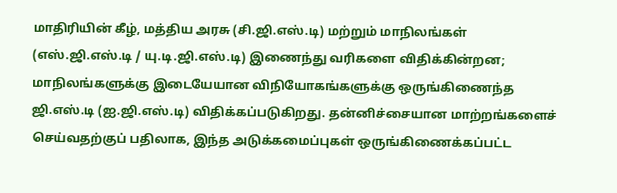மாதிரியின் கீழ், மத்திய அரசு (சி.ஜி.எஸ்.டி) மற்றும் மாநிலங்கள் (எஸ்.ஜி.எஸ்.டி / யு.டி.ஜி.எஸ்.டி) இணைந்து வரிகளை விதிக்கின்றன; மாநிலங்களுக்கு இடையேயான விநியோகங்களுக்கு ஒருங்கிணைந்த ஜி.எஸ்.டி (ஐ.ஜி.எஸ்.டி) விதிக்கப்படுகிறது. தன்னிச்சையான மாற்றங்களைச் செய்வதற்குப் பதிலாக, இந்த அடுக்கமைப்புகள் ஒருங்கிணைக்கப்பட்ட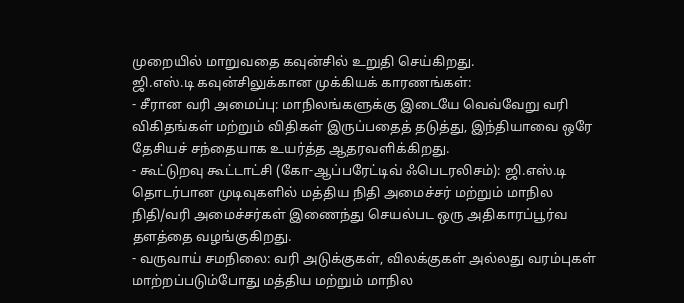முறையில் மாறுவதை கவுன்சில் உறுதி செய்கிறது.
ஜி.எஸ்.டி கவுன்சிலுக்கான முக்கியக் காரணங்கள்:
- சீரான வரி அமைப்பு: மாநிலங்களுக்கு இடையே வெவ்வேறு வரி விகிதங்கள் மற்றும் விதிகள் இருப்பதைத் தடுத்து, இந்தியாவை ஒரே தேசியச் சந்தையாக உயர்த்த ஆதரவளிக்கிறது.
- கூட்டுறவு கூட்டாட்சி (கோ-ஆப்பரேட்டிவ் ஃபெடரலிசம்): ஜி.எஸ்.டி தொடர்பான முடிவுகளில் மத்திய நிதி அமைச்சர் மற்றும் மாநில நிதி/வரி அமைச்சர்கள் இணைந்து செயல்பட ஒரு அதிகாரப்பூர்வ தளத்தை வழங்குகிறது.
- வருவாய் சமநிலை: வரி அடுக்குகள், விலக்குகள் அல்லது வரம்புகள் மாற்றப்படும்போது மத்திய மற்றும் மாநில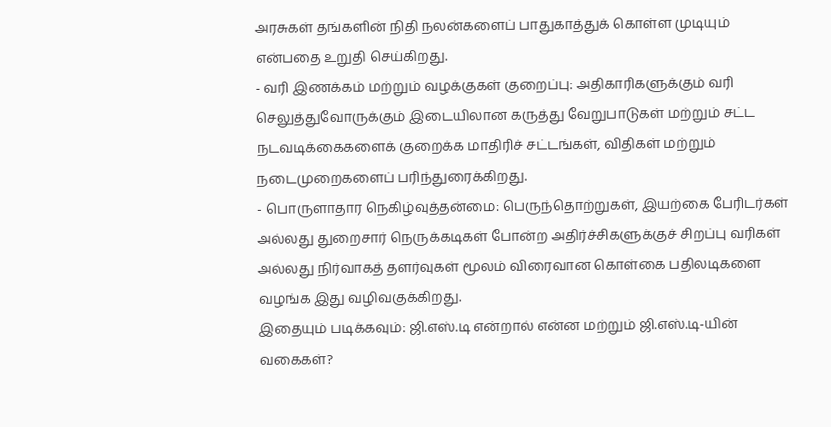அரசுகள் தங்களின் நிதி நலன்களைப் பாதுகாத்துக் கொள்ள முடியும் என்பதை உறுதி செய்கிறது.
- வரி இணக்கம் மற்றும் வழக்குகள் குறைப்பு: அதிகாரிகளுக்கும் வரி செலுத்துவோருக்கும் இடையிலான கருத்து வேறுபாடுகள் மற்றும் சட்ட நடவடிக்கைகளைக் குறைக்க மாதிரிச் சட்டங்கள், விதிகள் மற்றும் நடைமுறைகளைப் பரிந்துரைக்கிறது.
- பொருளாதார நெகிழ்வுத்தன்மை: பெருந்தொற்றுகள், இயற்கை பேரிடர்கள் அல்லது துறைசார் நெருக்கடிகள் போன்ற அதிர்ச்சிகளுக்குச் சிறப்பு வரிகள் அல்லது நிர்வாகத் தளர்வுகள் மூலம் விரைவான கொள்கை பதிலடிகளை வழங்க இது வழிவகுக்கிறது.
இதையும் படிக்கவும்: ஜி.எஸ்.டி என்றால் என்ன மற்றும் ஜி.எஸ்.டி-யின் வகைகள்?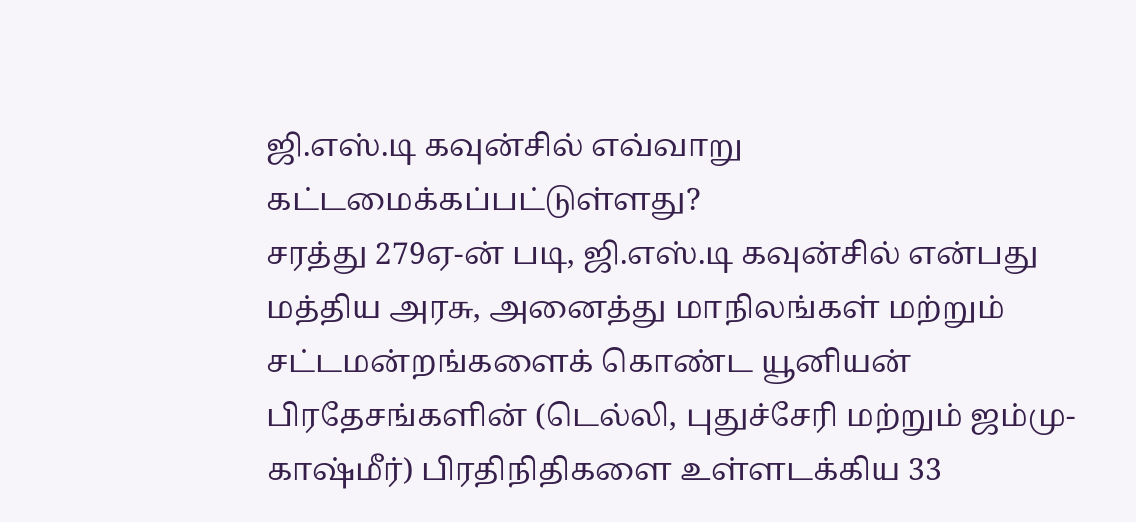ஜி.எஸ்.டி கவுன்சில் எவ்வாறு கட்டமைக்கப்பட்டுள்ளது?
சரத்து 279ஏ-ன் படி, ஜி.எஸ்.டி கவுன்சில் என்பது மத்திய அரசு, அனைத்து மாநிலங்கள் மற்றும் சட்டமன்றங்களைக் கொண்ட யூனியன் பிரதேசங்களின் (டெல்லி, புதுச்சேரி மற்றும் ஜம்மு-காஷ்மீர்) பிரதிநிதிகளை உள்ளடக்கிய 33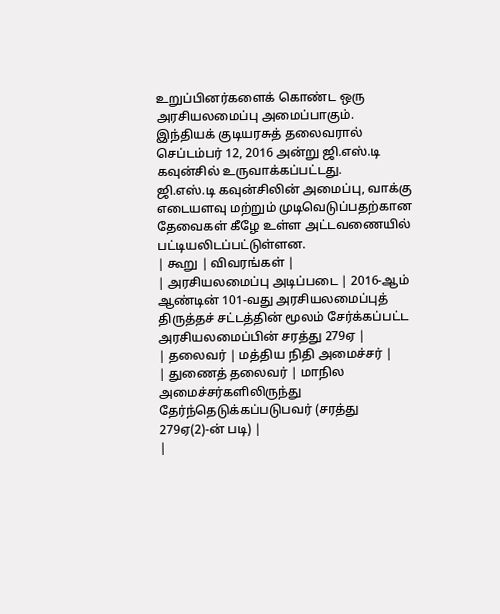உறுப்பினர்களைக் கொண்ட ஒரு அரசியலமைப்பு அமைப்பாகும். இந்தியக் குடியரசுத் தலைவரால் செப்டம்பர் 12, 2016 அன்று ஜி.எஸ்.டி கவுன்சில் உருவாக்கப்பட்டது.
ஜி.எஸ்.டி கவுன்சிலின் அமைப்பு, வாக்கு எடையளவு மற்றும் முடிவெடுப்பதற்கான தேவைகள் கீழே உள்ள அட்டவணையில் பட்டியலிடப்பட்டுள்ளன.
| கூறு | விவரங்கள் |
| அரசியலமைப்பு அடிப்படை | 2016-ஆம் ஆண்டின் 101-வது அரசியலமைப்புத் திருத்தச் சட்டத்தின் மூலம் சேர்க்கப்பட்ட அரசியலமைப்பின் சரத்து 279ஏ |
| தலைவர் | மத்திய நிதி அமைச்சர் |
| துணைத் தலைவர் | மாநில அமைச்சர்களிலிருந்து தேர்ந்தெடுக்கப்படுபவர் (சரத்து 279ஏ(2)-ன் படி) |
|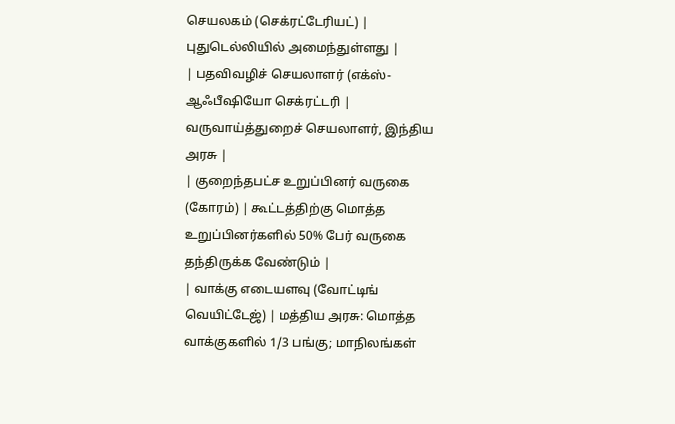செயலகம் (செக்ரட்டேரியட்) | புதுடெல்லியில் அமைந்துள்ளது |
| பதவிவழிச் செயலாளர் (எக்ஸ்-ஆஃபீஷியோ செக்ரட்டரி | வருவாய்த்துறைச் செயலாளர், இந்திய அரசு |
| குறைந்தபட்ச உறுப்பினர் வருகை (கோரம்) | கூட்டத்திற்கு மொத்த உறுப்பினர்களில் 50% பேர் வருகை தந்திருக்க வேண்டும் |
| வாக்கு எடையளவு (வோட்டிங் வெயிட்டேஜ்) | மத்திய அரசு: மொத்த வாக்குகளில் 1/3 பங்கு; மாநிலங்கள்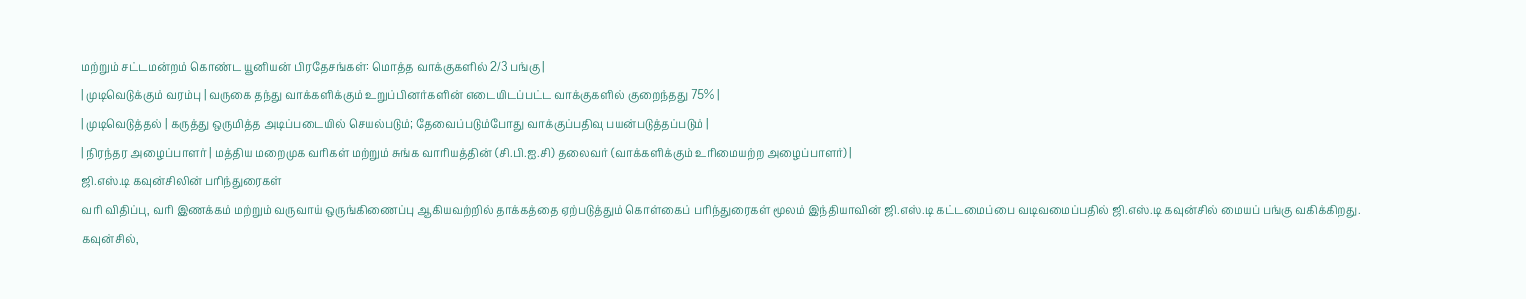மற்றும் சட்டமன்றம் கொண்ட யூனியன் பிரதேசங்கள்: மொத்த வாக்குகளில் 2/3 பங்கு |
| முடிவெடுக்கும் வரம்பு | வருகை தந்து வாக்களிக்கும் உறுப்பினர்களின் எடையிடப்பட்ட வாக்குகளில் குறைந்தது 75% |
| முடிவெடுத்தல் | கருத்து ஒருமித்த அடிப்படையில் செயல்படும்; தேவைப்படும்போது வாக்குப்பதிவு பயன்படுத்தப்படும் |
| நிரந்தர அழைப்பாளர் | மத்திய மறைமுக வரிகள் மற்றும் சுங்க வாரியத்தின் (சி.பி.ஐ.சி) தலைவர் (வாக்களிக்கும் உரிமையற்ற அழைப்பாளர்) |
ஜி.எஸ்.டி கவுன்சிலின் பரிந்துரைகள்
வரி விதிப்பு, வரி இணக்கம் மற்றும் வருவாய் ஒருங்கிணைப்பு ஆகியவற்றில் தாக்கத்தை ஏற்படுத்தும் கொள்கைப் பரிந்துரைகள் மூலம் இந்தியாவின் ஜி.எஸ்.டி கட்டமைப்பை வடிவமைப்பதில் ஜி.எஸ்.டி கவுன்சில் மையப் பங்கு வகிக்கிறது.
கவுன்சில்,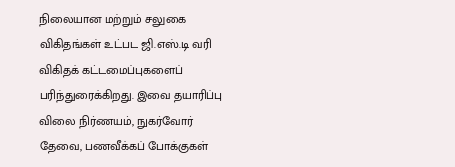நிலையான மற்றும் சலுகை விகிதங்கள் உட்பட ஜி.எஸ்.டி வரி விகிதக் கட்டமைப்புகளைப் பரிந்துரைக்கிறது. இவை தயாரிப்பு விலை நிர்ணயம், நுகர்வோர் தேவை, பணவீக்கப் போக்குகள்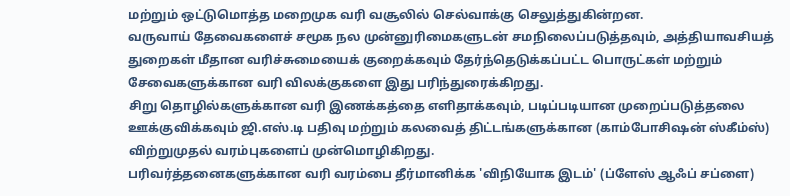மற்றும் ஒட்டுமொத்த மறைமுக வரி வசூலில் செல்வாக்கு செலுத்துகின்றன.
வருவாய் தேவைகளைச் சமூக நல முன்னுரிமைகளுடன் சமநிலைப்படுத்தவும், அத்தியாவசியத் துறைகள் மீதான வரிச்சுமையைக் குறைக்கவும் தேர்ந்தெடுக்கப்பட்ட பொருட்கள் மற்றும் சேவைகளுக்கான வரி விலக்குகளை இது பரிந்துரைக்கிறது.
சிறு தொழில்களுக்கான வரி இணக்கத்தை எளிதாக்கவும், படிப்படியான முறைப்படுத்தலை ஊக்குவிக்கவும் ஜி.எஸ்.டி பதிவு மற்றும் கலவைத் திட்டங்களுக்கான (காம்போசிஷன் ஸ்கீம்ஸ்) விற்றுமுதல் வரம்புகளைப் முன்மொழிகிறது.
பரிவர்த்தனைகளுக்கான வரி வரம்பை தீர்மானிக்க 'விநியோக இடம்' (ப்ளேஸ் ஆஃப் சப்ளை)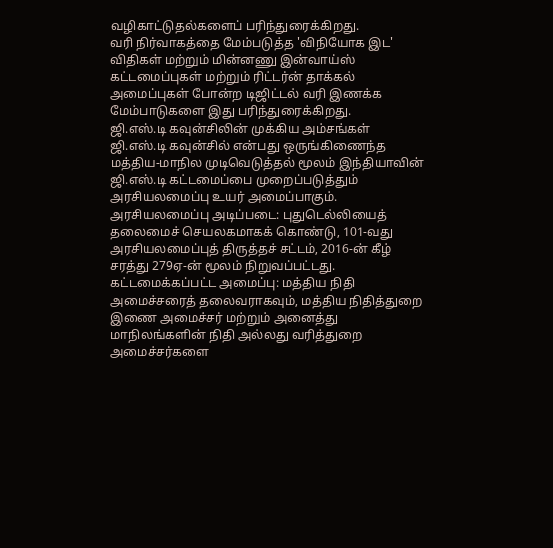வழிகாட்டுதல்களைப் பரிந்துரைக்கிறது.
வரி நிர்வாகத்தை மேம்படுத்த 'விநியோக இட' விதிகள் மற்றும் மின்னணு இன்வாய்ஸ் கட்டமைப்புகள் மற்றும் ரிட்டர்ன் தாக்கல் அமைப்புகள் போன்ற டிஜிட்டல் வரி இணக்க மேம்பாடுகளை இது பரிந்துரைக்கிறது.
ஜி.எஸ்.டி கவுன்சிலின் முக்கிய அம்சங்கள்
ஜி.எஸ்.டி கவுன்சில் என்பது ஒருங்கிணைந்த மத்திய-மாநில முடிவெடுத்தல் மூலம் இந்தியாவின் ஜி.எஸ்.டி கட்டமைப்பை முறைப்படுத்தும் அரசியலமைப்பு உயர் அமைப்பாகும்.
அரசியலமைப்பு அடிப்படை: புதுடெல்லியைத் தலைமைச் செயலகமாகக் கொண்டு, 101-வது அரசியலமைப்புத் திருத்தச் சட்டம், 2016-ன் கீழ் சரத்து 279ஏ-ன் மூலம் நிறுவப்பட்டது.
கட்டமைக்கப்பட்ட அமைப்பு: மத்திய நிதி அமைச்சரைத் தலைவராகவும், மத்திய நிதித்துறை இணை அமைச்சர் மற்றும் அனைத்து மாநிலங்களின் நிதி அல்லது வரித்துறை அமைச்சர்களை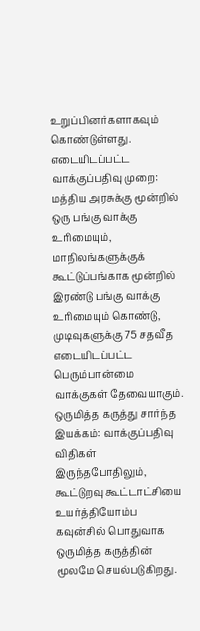உறுப்பினர்களாகவும் கொண்டுள்ளது.
எடையிடப்பட்ட வாக்குப்பதிவு முறை: மத்திய அரசுக்கு மூன்றில் ஒரு பங்கு வாக்கு உரிமையும், மாநிலங்களுக்குக் கூட்டுப்பங்காக மூன்றில் இரண்டு பங்கு வாக்கு உரிமையும் கொண்டு, முடிவுகளுக்கு 75 சதவீத எடையிடப்பட்ட பெரும்பான்மை வாக்குகள் தேவையாகும்.
ஒருமித்த கருத்து சார்ந்த இயக்கம்: வாக்குப்பதிவு விதிகள் இருந்தபோதிலும், கூட்டுறவு கூட்டாட்சியை உயர்த்தியோம்ப கவுன்சில் பொதுவாக ஒருமித்த கருத்தின் மூலமே செயல்படுகிறது.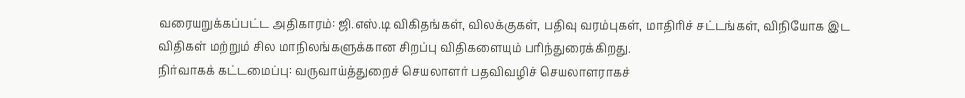வரையறுக்கப்பட்ட அதிகாரம்: ஜி.எஸ்.டி விகிதங்கள், விலக்குகள், பதிவு வரம்புகள், மாதிரிச் சட்டங்கள், விநியோக இட விதிகள் மற்றும் சில மாநிலங்களுக்கான சிறப்பு விதிகளையும் பரிந்துரைக்கிறது.
நிர்வாகக் கட்டமைப்பு: வருவாய்த்துறைச் செயலாளர் பதவிவழிச் செயலாளராகச்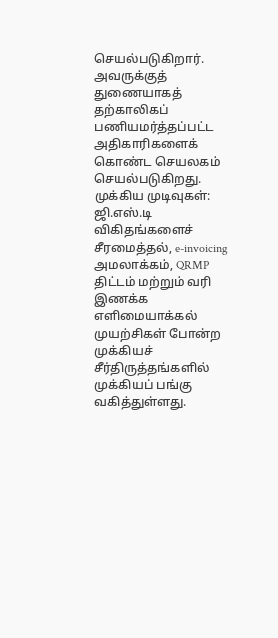செயல்படுகிறார். அவருக்குத் துணையாகத் தற்காலிகப் பணியமர்த்தப்பட்ட அதிகாரிகளைக் கொண்ட செயலகம் செயல்படுகிறது.
முக்கிய முடிவுகள்: ஜி.எஸ்.டி விகிதங்களைச் சீரமைத்தல், e-invoicing அமலாக்கம், QRMP திட்டம் மற்றும் வரி இணக்க எளிமையாக்கல் முயற்சிகள் போன்ற முக்கியச் சீர்திருத்தங்களில் முக்கியப் பங்கு வகித்துள்ளது.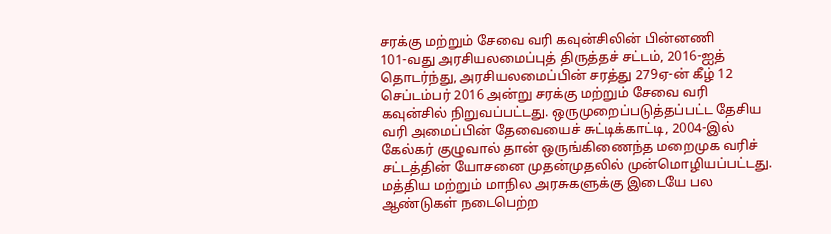சரக்கு மற்றும் சேவை வரி கவுன்சிலின் பின்னணி
101-வது அரசியலமைப்புத் திருத்தச் சட்டம், 2016-ஐத் தொடர்ந்து, அரசியலமைப்பின் சரத்து 279ஏ-ன் கீழ் 12 செப்டம்பர் 2016 அன்று சரக்கு மற்றும் சேவை வரி கவுன்சில் நிறுவப்பட்டது. ஒருமுறைப்படுத்தப்பட்ட தேசிய வரி அமைப்பின் தேவையைச் சுட்டிக்காட்டி, 2004-இல் கேல்கர் குழுவால் தான் ஒருங்கிணைந்த மறைமுக வரிச் சட்டத்தின் யோசனை முதன்முதலில் முன்மொழியப்பட்டது. மத்திய மற்றும் மாநில அரசுகளுக்கு இடையே பல ஆண்டுகள் நடைபெற்ற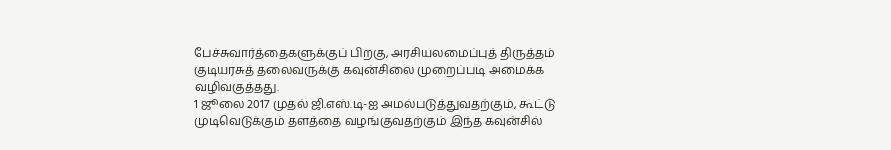பேச்சுவார்த்தைகளுக்குப் பிறகு, அரசியலமைப்புத் திருத்தம் குடியரசுத் தலைவருக்கு கவுன்சிலை முறைப்படி அமைக்க வழிவகுத்தது.
1 ஜூலை 2017 முதல் ஜி.எஸ்.டி-ஐ அமல்படுத்துவதற்கும், கூட்டு முடிவெடுக்கும் தளத்தை வழங்குவதற்கும் இந்த கவுன்சில்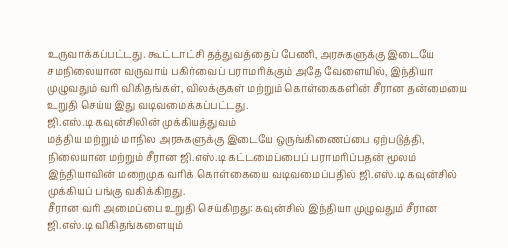உருவாக்கப்பட்டது. கூட்டாட்சி தத்துவத்தைப் பேணி, அரசுகளுக்கு இடையே சமநிலையான வருவாய் பகிர்வைப் பராமரிக்கும் அதே வேளையில், இந்தியா முழுவதும் வரி விகிதங்கள், விலக்குகள் மற்றும் கொள்கைகளின் சீரான தன்மையை உறுதி செய்ய இது வடிவமைக்கப்பட்டது.
ஜி.எஸ்.டி கவுன்சிலின் முக்கியத்துவம்
மத்திய மற்றும் மாநில அரசுகளுக்கு இடையே ஒருங்கிணைப்பை ஏற்படுத்தி, நிலையான மற்றும் சீரான ஜி.எஸ்.டி கட்டமைப்பைப் பராமரிப்பதன் மூலம் இந்தியாவின் மறைமுக வரிக் கொள்கையை வடிவமைப்பதில் ஜி.எஸ்.டி கவுன்சில் முக்கியப் பங்கு வகிக்கிறது.
சீரான வரி அமைப்பை உறுதி செய்கிறது: கவுன்சில் இந்தியா முழுவதும் சீரான ஜி.எஸ்.டி விகிதங்களையும்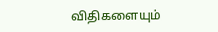விதிகளையும்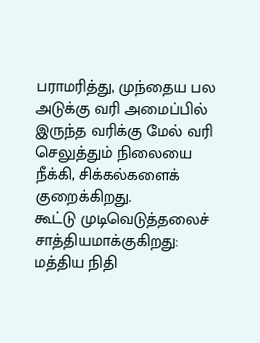பராமரித்து, முந்தைய பல அடுக்கு வரி அமைப்பில் இருந்த வரிக்கு மேல் வரி செலுத்தும் நிலையை நீக்கி, சிக்கல்களைக் குறைக்கிறது.
கூட்டு முடிவெடுத்தலைச் சாத்தியமாக்குகிறது: மத்திய நிதி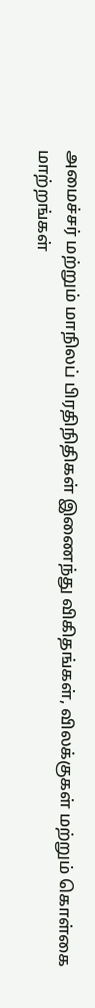அமைச்சர் மற்றும் மாநிலப் பிரதிநிதிகள் இணைந்து விகிதங்கள், விலக்குகள் மற்றும் கொள்கை மாற்றங்கள்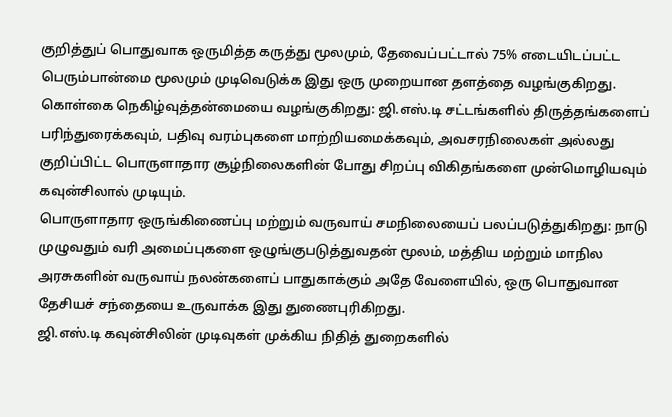குறித்துப் பொதுவாக ஒருமித்த கருத்து மூலமும், தேவைப்பட்டால் 75% எடையிடப்பட்ட பெரும்பான்மை மூலமும் முடிவெடுக்க இது ஒரு முறையான தளத்தை வழங்குகிறது.
கொள்கை நெகிழ்வுத்தன்மையை வழங்குகிறது: ஜி.எஸ்.டி சட்டங்களில் திருத்தங்களைப் பரிந்துரைக்கவும், பதிவு வரம்புகளை மாற்றியமைக்கவும், அவசரநிலைகள் அல்லது குறிப்பிட்ட பொருளாதார சூழ்நிலைகளின் போது சிறப்பு விகிதங்களை முன்மொழியவும் கவுன்சிலால் முடியும்.
பொருளாதார ஒருங்கிணைப்பு மற்றும் வருவாய் சமநிலையைப் பலப்படுத்துகிறது: நாடு முழுவதும் வரி அமைப்புகளை ஒழுங்குபடுத்துவதன் மூலம், மத்திய மற்றும் மாநில அரசுகளின் வருவாய் நலன்களைப் பாதுகாக்கும் அதே வேளையில், ஒரு பொதுவான தேசியச் சந்தையை உருவாக்க இது துணைபுரிகிறது.
ஜி.எஸ்.டி கவுன்சிலின் முடிவுகள் முக்கிய நிதித் துறைகளில்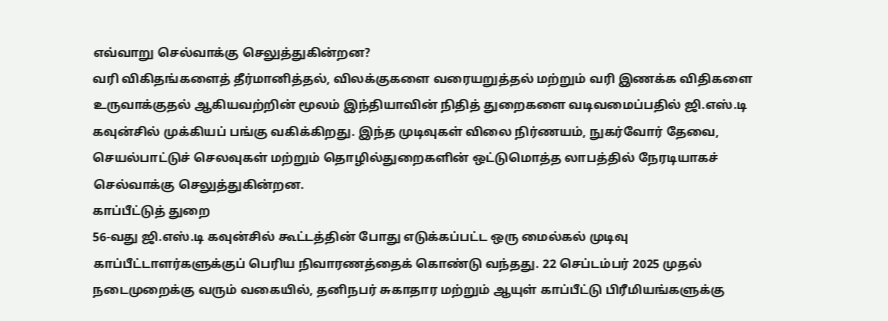எவ்வாறு செல்வாக்கு செலுத்துகின்றன?
வரி விகிதங்களைத் தீர்மானித்தல், விலக்குகளை வரையறுத்தல் மற்றும் வரி இணக்க விதிகளை உருவாக்குதல் ஆகியவற்றின் மூலம் இந்தியாவின் நிதித் துறைகளை வடிவமைப்பதில் ஜி.எஸ்.டி கவுன்சில் முக்கியப் பங்கு வகிக்கிறது. இந்த முடிவுகள் விலை நிர்ணயம், நுகர்வோர் தேவை, செயல்பாட்டுச் செலவுகள் மற்றும் தொழில்துறைகளின் ஒட்டுமொத்த லாபத்தில் நேரடியாகச் செல்வாக்கு செலுத்துகின்றன.
காப்பீட்டுத் துறை
56-வது ஜி.எஸ்.டி கவுன்சில் கூட்டத்தின் போது எடுக்கப்பட்ட ஒரு மைல்கல் முடிவு காப்பீட்டாளர்களுக்குப் பெரிய நிவாரணத்தைக் கொண்டு வந்தது. 22 செப்டம்பர் 2025 முதல் நடைமுறைக்கு வரும் வகையில், தனிநபர் சுகாதார மற்றும் ஆயுள் காப்பீட்டு பிரீமியங்களுக்கு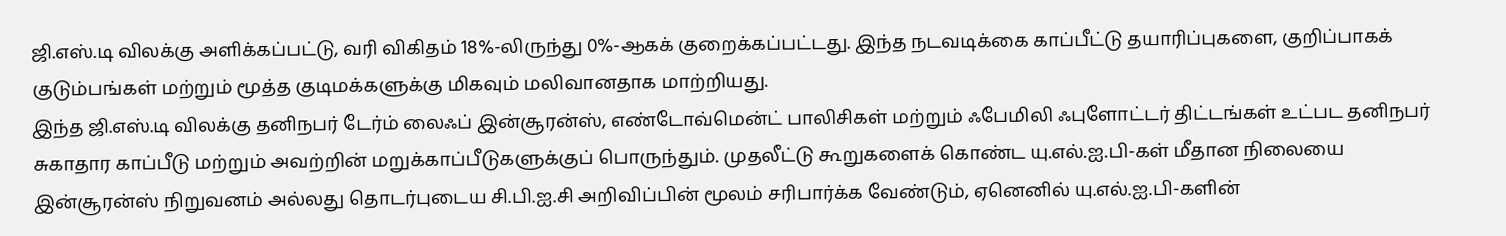ஜி.எஸ்.டி விலக்கு அளிக்கப்பட்டு, வரி விகிதம் 18%-லிருந்து 0%-ஆகக் குறைக்கப்பட்டது. இந்த நடவடிக்கை காப்பீட்டு தயாரிப்புகளை, குறிப்பாகக் குடும்பங்கள் மற்றும் மூத்த குடிமக்களுக்கு மிகவும் மலிவானதாக மாற்றியது.
இந்த ஜி.எஸ்.டி விலக்கு தனிநபர் டேர்ம் லைஃப் இன்சூரன்ஸ், எண்டோவ்மென்ட் பாலிசிகள் மற்றும் ஃபேமிலி ஃபுளோட்டர் திட்டங்கள் உட்பட தனிநபர் சுகாதார காப்பீடு மற்றும் அவற்றின் மறுக்காப்பீடுகளுக்குப் பொருந்தும். முதலீட்டு கூறுகளைக் கொண்ட யு.எல்.ஐ.பி-கள் மீதான நிலையை இன்சூரன்ஸ் நிறுவனம் அல்லது தொடர்புடைய சி.பி.ஐ.சி அறிவிப்பின் மூலம் சரிபார்க்க வேண்டும், ஏனெனில் யு.எல்.ஐ.பி-களின்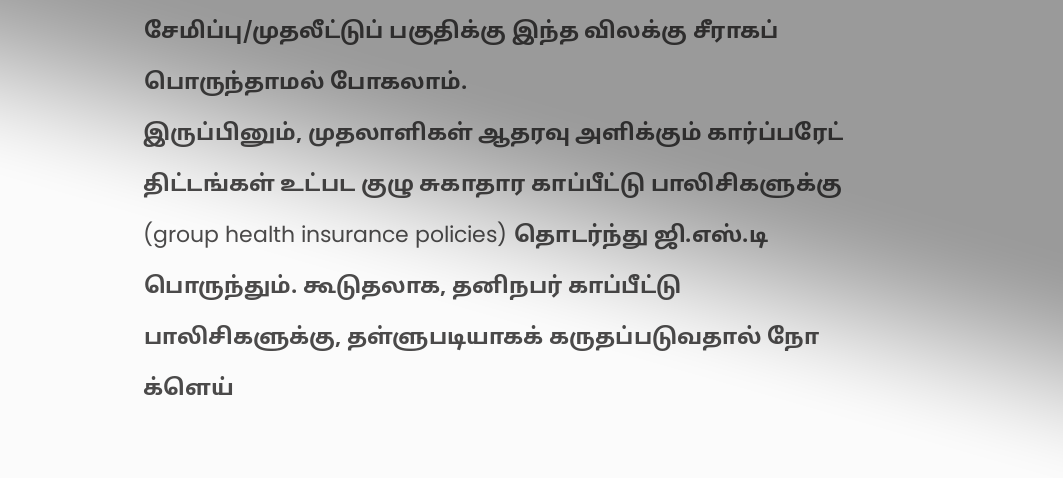சேமிப்பு/முதலீட்டுப் பகுதிக்கு இந்த விலக்கு சீராகப் பொருந்தாமல் போகலாம்.
இருப்பினும், முதலாளிகள் ஆதரவு அளிக்கும் கார்ப்பரேட் திட்டங்கள் உட்பட குழு சுகாதார காப்பீட்டு பாலிசிகளுக்கு (group health insurance policies) தொடர்ந்து ஜி.எஸ்.டி பொருந்தும். கூடுதலாக, தனிநபர் காப்பீட்டு பாலிசிகளுக்கு, தள்ளுபடியாகக் கருதப்படுவதால் நோ க்ளெய்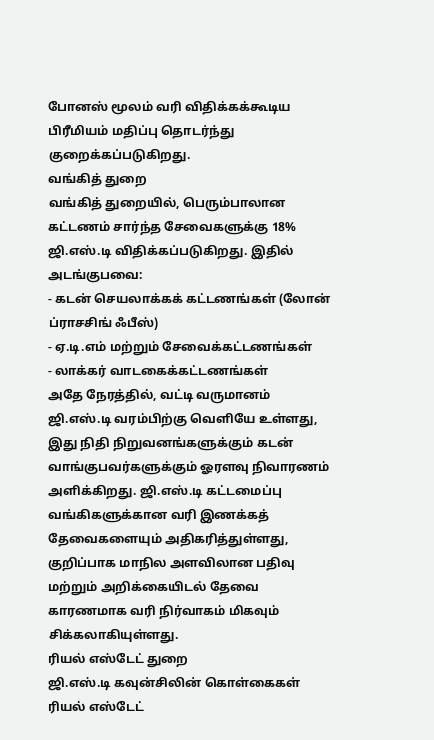போனஸ் மூலம் வரி விதிக்கக்கூடிய பிரீமியம் மதிப்பு தொடர்ந்து குறைக்கப்படுகிறது.
வங்கித் துறை
வங்கித் துறையில், பெரும்பாலான கட்டணம் சார்ந்த சேவைகளுக்கு 18% ஜி.எஸ்.டி விதிக்கப்படுகிறது. இதில் அடங்குபவை:
- கடன் செயலாக்கக் கட்டணங்கள் (லோன் ப்ராசசிங் ஃபீஸ்)
- ஏ.டி.எம் மற்றும் சேவைக்கட்டணங்கள்
- லாக்கர் வாடகைக்கட்டணங்கள்
அதே நேரத்தில், வட்டி வருமானம் ஜி.எஸ்.டி வரம்பிற்கு வெளியே உள்ளது, இது நிதி நிறுவனங்களுக்கும் கடன் வாங்குபவர்களுக்கும் ஓரளவு நிவாரணம் அளிக்கிறது. ஜி.எஸ்.டி கட்டமைப்பு வங்கிகளுக்கான வரி இணக்கத் தேவைகளையும் அதிகரித்துள்ளது, குறிப்பாக மாநில அளவிலான பதிவு மற்றும் அறிக்கையிடல் தேவை காரணமாக வரி நிர்வாகம் மிகவும் சிக்கலாகியுள்ளது.
ரியல் எஸ்டேட் துறை
ஜி.எஸ்.டி கவுன்சிலின் கொள்கைகள் ரியல் எஸ்டேட்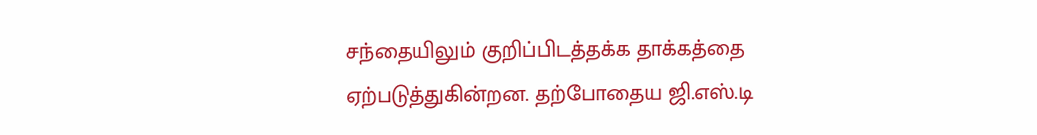சந்தையிலும் குறிப்பிடத்தக்க தாக்கத்தை ஏற்படுத்துகின்றன. தற்போதைய ஜி.எஸ்.டி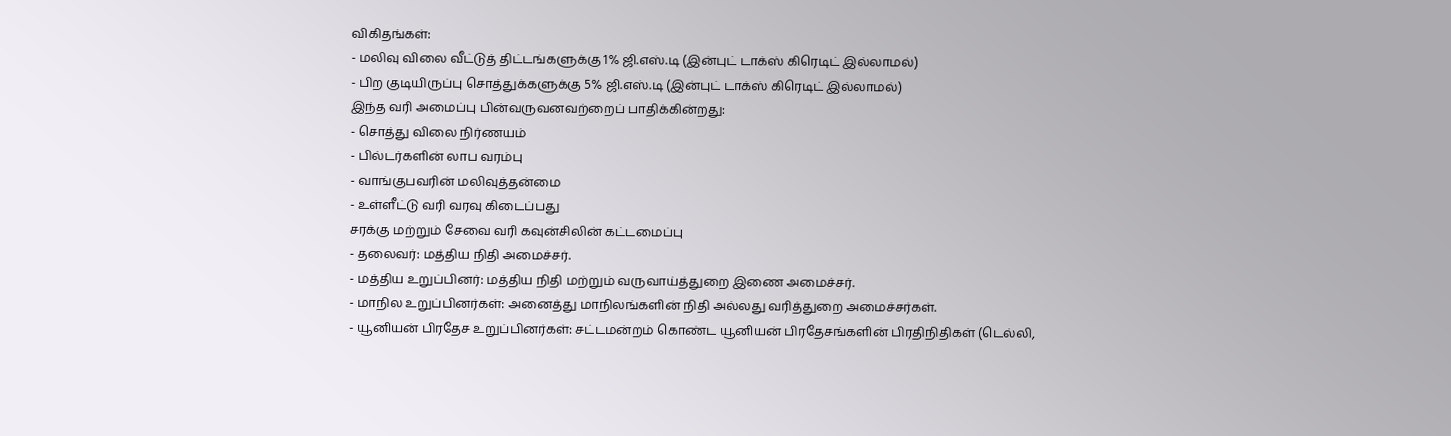விகிதங்கள்:
- மலிவு விலை வீட்டுத் திட்டங்களுக்கு 1% ஜி.எஸ்.டி (இன்புட் டாக்ஸ் கிரெடிட் இல்லாமல்)
- பிற குடியிருப்பு சொத்துக்களுக்கு 5% ஜி.எஸ்.டி (இன்புட் டாக்ஸ் கிரெடிட் இல்லாமல்)
இந்த வரி அமைப்பு பின்வருவனவற்றைப் பாதிக்கின்றது:
- சொத்து விலை நிர்ணயம்
- பில்டர்களின் லாப வரம்பு
- வாங்குபவரின் மலிவுத்தன்மை
- உள்ளீட்டு வரி வரவு கிடைப்பது
சரக்கு மற்றும் சேவை வரி கவுன்சிலின் கட்டமைப்பு
- தலைவர்: மத்திய நிதி அமைச்சர்.
- மத்திய உறுப்பினர்: மத்திய நிதி மற்றும் வருவாய்த்துறை இணை அமைச்சர்.
- மாநில உறுப்பினர்கள்: அனைத்து மாநிலங்களின் நிதி அல்லது வரித்துறை அமைச்சர்கள்.
- யூனியன் பிரதேச உறுப்பினர்கள்: சட்டமன்றம் கொண்ட யூனியன் பிரதேசங்களின் பிரதிநிதிகள் (டெல்லி,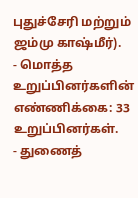புதுச்சேரி மற்றும் ஜம்மு காஷ்மீர்).
- மொத்த உறுப்பினர்களின் எண்ணிக்கை: 33 உறுப்பினர்கள்.
- துணைத்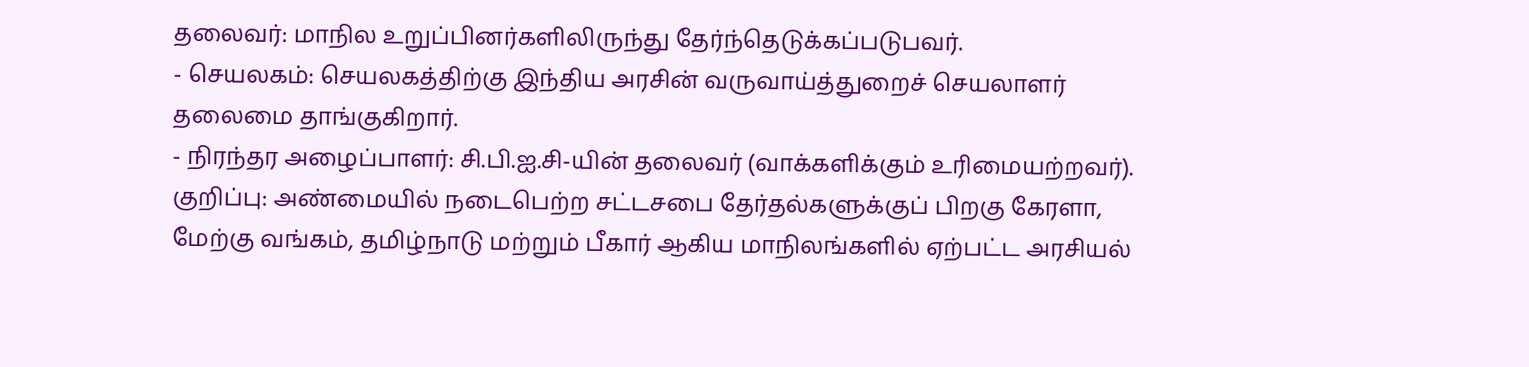தலைவர்: மாநில உறுப்பினர்களிலிருந்து தேர்ந்தெடுக்கப்படுபவர்.
- செயலகம்: செயலகத்திற்கு இந்திய அரசின் வருவாய்த்துறைச் செயலாளர் தலைமை தாங்குகிறார்.
- நிரந்தர அழைப்பாளர்: சி.பி.ஐ.சி-யின் தலைவர் (வாக்களிக்கும் உரிமையற்றவர்).
குறிப்பு: அண்மையில் நடைபெற்ற சட்டசபை தேர்தல்களுக்குப் பிறகு கேரளா, மேற்கு வங்கம், தமிழ்நாடு மற்றும் பீகார் ஆகிய மாநிலங்களில் ஏற்பட்ட அரசியல்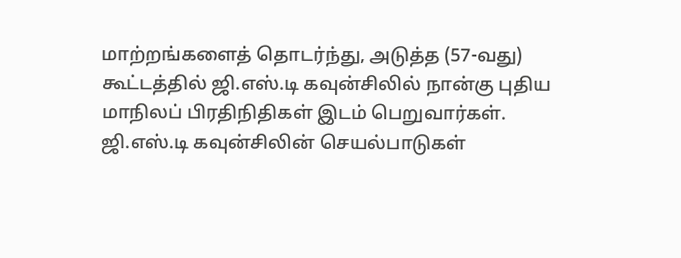மாற்றங்களைத் தொடர்ந்து, அடுத்த (57-வது) கூட்டத்தில் ஜி.எஸ்.டி கவுன்சிலில் நான்கு புதிய மாநிலப் பிரதிநிதிகள் இடம் பெறுவார்கள்.
ஜி.எஸ்.டி கவுன்சிலின் செயல்பாடுகள்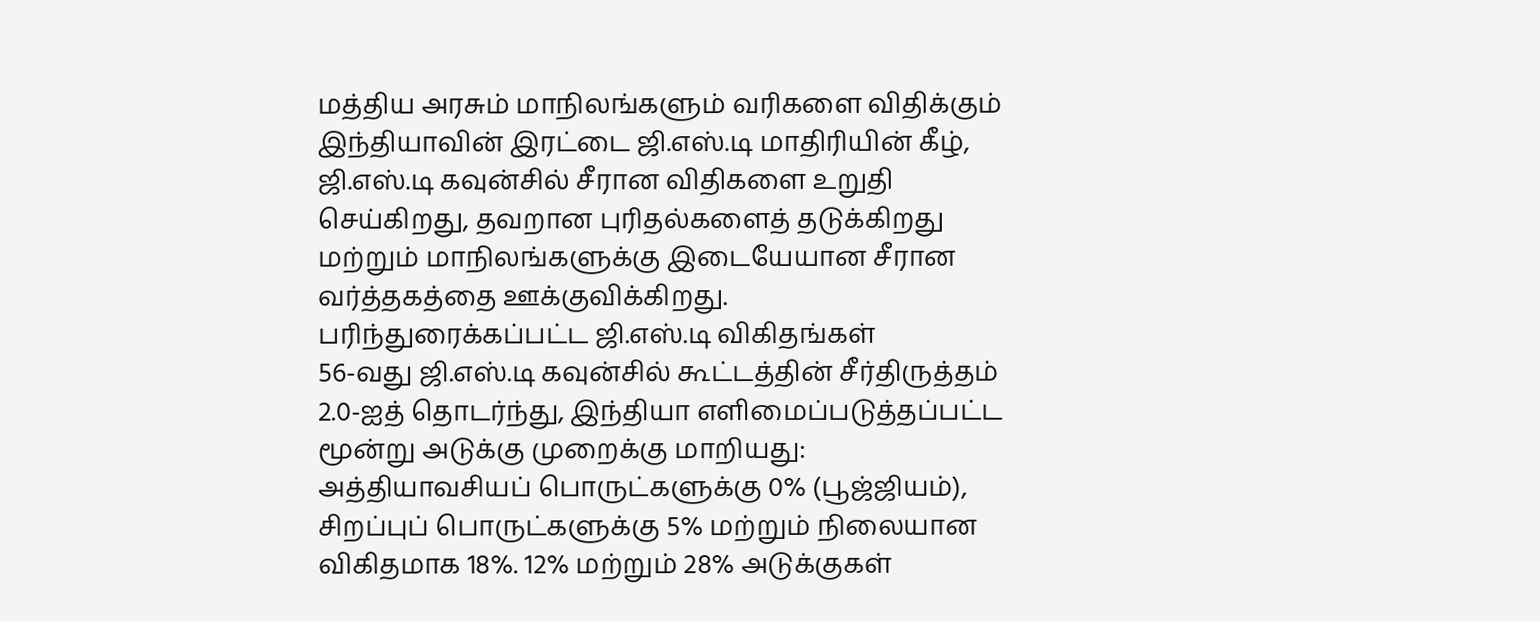மத்திய அரசும் மாநிலங்களும் வரிகளை விதிக்கும் இந்தியாவின் இரட்டை ஜி.எஸ்.டி மாதிரியின் கீழ், ஜி.எஸ்.டி கவுன்சில் சீரான விதிகளை உறுதி செய்கிறது, தவறான புரிதல்களைத் தடுக்கிறது மற்றும் மாநிலங்களுக்கு இடையேயான சீரான வர்த்தகத்தை ஊக்குவிக்கிறது.
பரிந்துரைக்கப்பட்ட ஜி.எஸ்.டி விகிதங்கள்
56-வது ஜி.எஸ்.டி கவுன்சில் கூட்டத்தின் சீர்திருத்தம் 2.0-ஐத் தொடர்ந்து, இந்தியா எளிமைப்படுத்தப்பட்ட மூன்று அடுக்கு முறைக்கு மாறியது: அத்தியாவசியப் பொருட்களுக்கு 0% (பூஜ்ஜியம்), சிறப்புப் பொருட்களுக்கு 5% மற்றும் நிலையான விகிதமாக 18%. 12% மற்றும் 28% அடுக்குகள்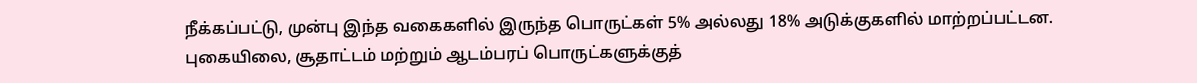நீக்கப்பட்டு, முன்பு இந்த வகைகளில் இருந்த பொருட்கள் 5% அல்லது 18% அடுக்குகளில் மாற்றப்பட்டன. புகையிலை, சூதாட்டம் மற்றும் ஆடம்பரப் பொருட்களுக்குத்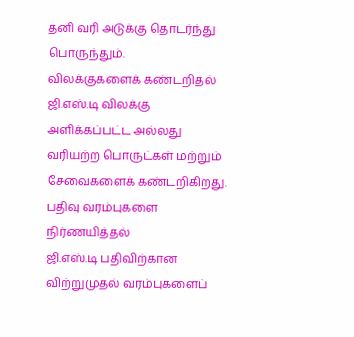தனி வரி அடுக்கு தொடர்ந்து பொருந்தும்.
விலக்குகளைக் கண்டறிதல்
ஜி.எஸ்.டி விலக்கு அளிக்கப்பட்ட அல்லது வரியற்ற பொருட்கள் மற்றும் சேவைகளைக் கண்டறிகிறது.
பதிவு வரம்புகளை நிர்ணயித்தல்
ஜி.எஸ்.டி பதிவிற்கான விற்றுமுதல் வரம்புகளைப்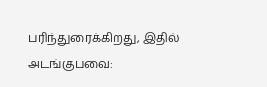பரிந்துரைக்கிறது, இதில் அடங்குபவை: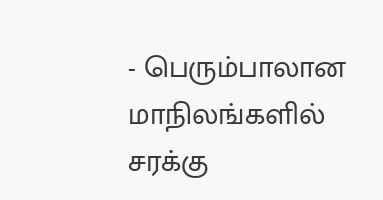- பெரும்பாலான மாநிலங்களில் சரக்கு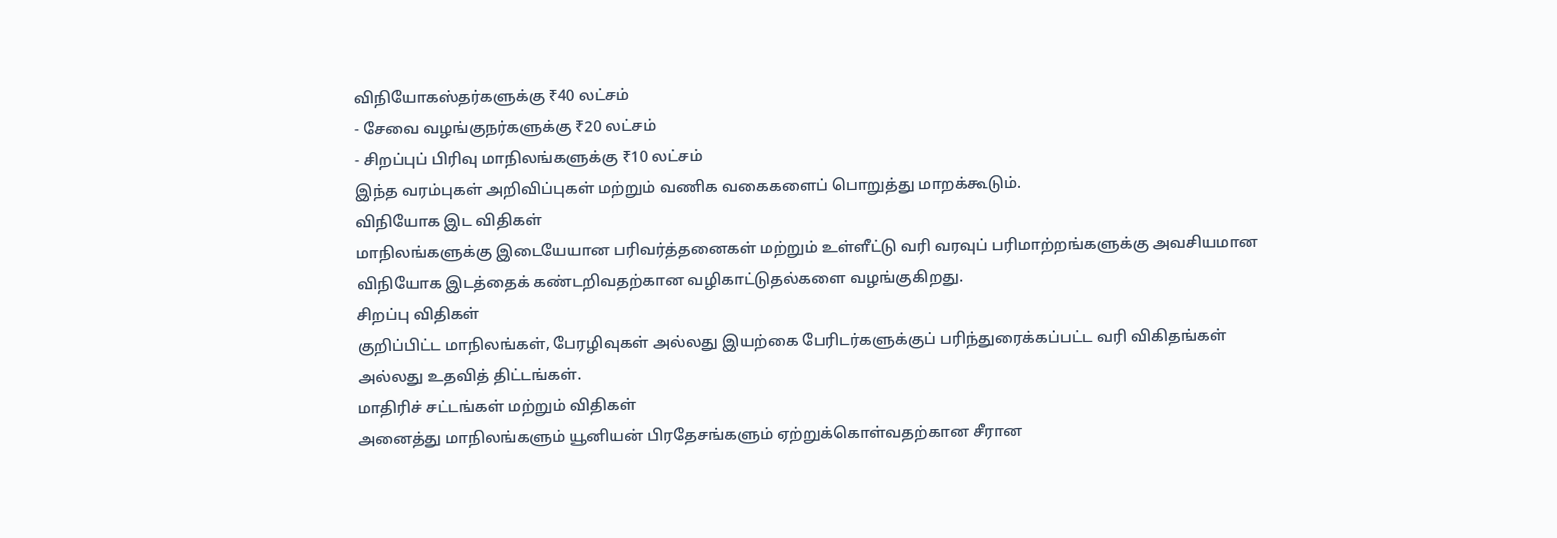விநியோகஸ்தர்களுக்கு ₹40 லட்சம்
- சேவை வழங்குநர்களுக்கு ₹20 லட்சம்
- சிறப்புப் பிரிவு மாநிலங்களுக்கு ₹10 லட்சம்
இந்த வரம்புகள் அறிவிப்புகள் மற்றும் வணிக வகைகளைப் பொறுத்து மாறக்கூடும்.
விநியோக இட விதிகள்
மாநிலங்களுக்கு இடையேயான பரிவர்த்தனைகள் மற்றும் உள்ளீட்டு வரி வரவுப் பரிமாற்றங்களுக்கு அவசியமான விநியோக இடத்தைக் கண்டறிவதற்கான வழிகாட்டுதல்களை வழங்குகிறது.
சிறப்பு விதிகள்
குறிப்பிட்ட மாநிலங்கள், பேரழிவுகள் அல்லது இயற்கை பேரிடர்களுக்குப் பரிந்துரைக்கப்பட்ட வரி விகிதங்கள் அல்லது உதவித் திட்டங்கள்.
மாதிரிச் சட்டங்கள் மற்றும் விதிகள்
அனைத்து மாநிலங்களும் யூனியன் பிரதேசங்களும் ஏற்றுக்கொள்வதற்கான சீரான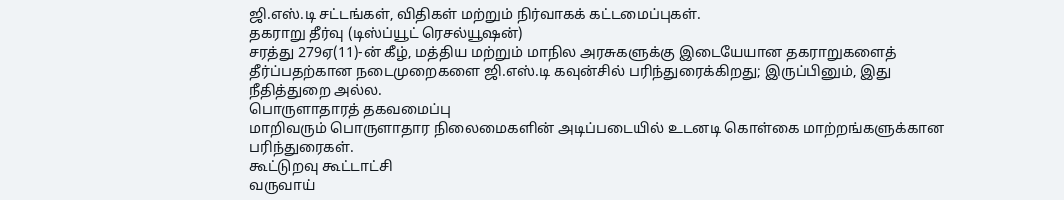ஜி.எஸ்.டி சட்டங்கள், விதிகள் மற்றும் நிர்வாகக் கட்டமைப்புகள்.
தகராறு தீர்வு (டிஸ்ப்யூட் ரெசல்யூஷன்)
சரத்து 279ஏ(11)-ன் கீழ், மத்திய மற்றும் மாநில அரசுகளுக்கு இடையேயான தகராறுகளைத் தீர்ப்பதற்கான நடைமுறைகளை ஜி.எஸ்.டி கவுன்சில் பரிந்துரைக்கிறது; இருப்பினும், இது நீதித்துறை அல்ல.
பொருளாதாரத் தகவமைப்பு
மாறிவரும் பொருளாதார நிலைமைகளின் அடிப்படையில் உடனடி கொள்கை மாற்றங்களுக்கான பரிந்துரைகள்.
கூட்டுறவு கூட்டாட்சி
வருவாய்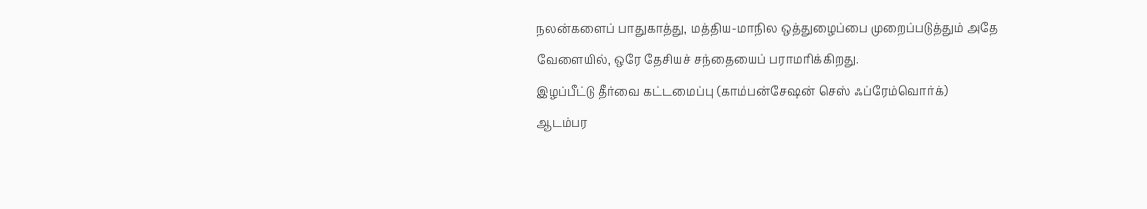நலன்களைப் பாதுகாத்து, மத்திய-மாநில ஒத்துழைப்பை முறைப்படுத்தும் அதே வேளையில், ஒரே தேசியச் சந்தையைப் பராமரிக்கிறது.
இழப்பீட்டு தீர்வை கட்டமைப்பு (காம்பன்சேஷன் செஸ் ஃப்ரேம்வொர்க்)
ஆடம்பர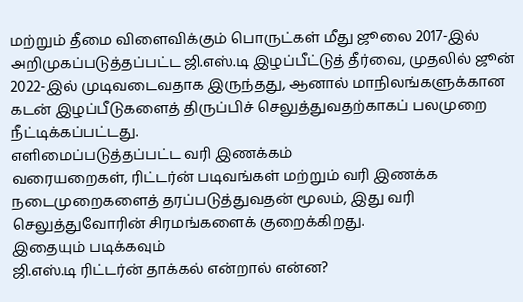மற்றும் தீமை விளைவிக்கும் பொருட்கள் மீது ஜூலை 2017-இல் அறிமுகப்படுத்தப்பட்ட ஜி.எஸ்.டி இழப்பீட்டுத் தீர்வை, முதலில் ஜூன் 2022-இல் முடிவடைவதாக இருந்தது, ஆனால் மாநிலங்களுக்கான கடன் இழப்பீடுகளைத் திருப்பிச் செலுத்துவதற்காகப் பலமுறை நீட்டிக்கப்பட்டது.
எளிமைப்படுத்தப்பட்ட வரி இணக்கம்
வரையறைகள், ரிட்டர்ன் படிவங்கள் மற்றும் வரி இணக்க நடைமுறைகளைத் தரப்படுத்துவதன் மூலம், இது வரி செலுத்துவோரின் சிரமங்களைக் குறைக்கிறது.
இதையும் படிக்கவும்
ஜி.எஸ்.டி ரிட்டர்ன் தாக்கல் என்றால் என்ன?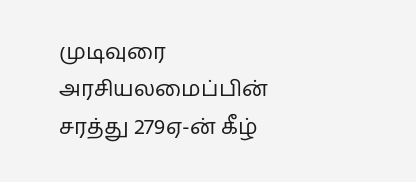முடிவுரை
அரசியலமைப்பின் சரத்து 279ஏ-ன் கீழ்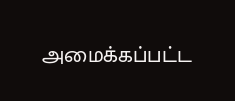அமைக்கப்பட்ட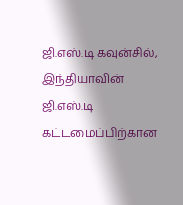ஜி.எஸ்.டி கவுன்சில், இந்தியாவின் ஜி.எஸ்.டி கட்டமைப்பிற்கான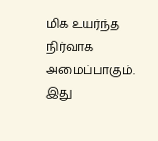மிக உயர்ந்த நிர்வாக அமைப்பாகும். இது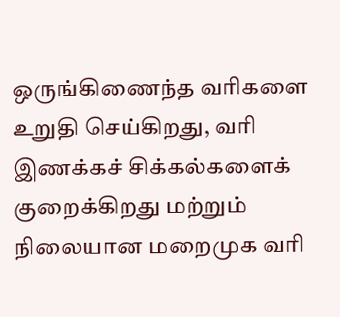ஒருங்கிணைந்த வரிகளை உறுதி செய்கிறது, வரி இணக்கச் சிக்கல்களைக் குறைக்கிறது மற்றும் நிலையான மறைமுக வரி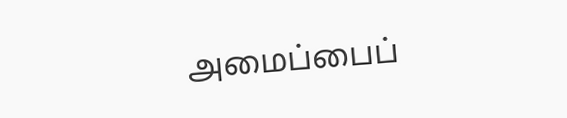அமைப்பைப்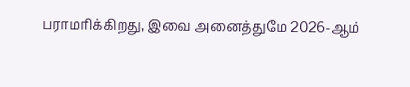பராமரிக்கிறது, இவை அனைத்துமே 2026-ஆம்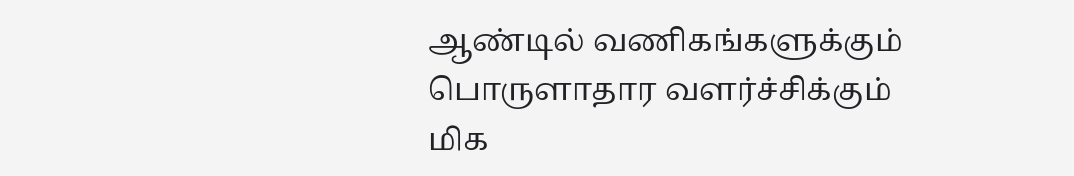ஆண்டில் வணிகங்களுக்கும் பொருளாதார வளர்ச்சிக்கும் மிக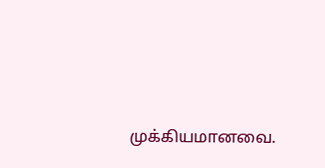முக்கியமானவை.